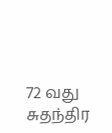72 வது சுதந்திர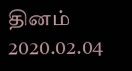தினம் 2020.02.04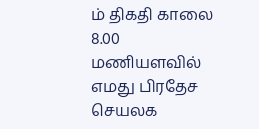ம் திகதி காலை 8.00 மணியளவில் எமது பிரதேச செயலக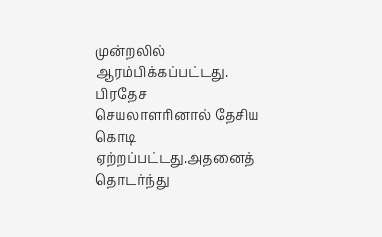முன்றலில் ஆரம்பிக்கப்பட்டது. பிரதேச செயலாளாினால் தேசிய கொடி ஏற்றப்பட்டது.அதனைத் தொடர்ந்து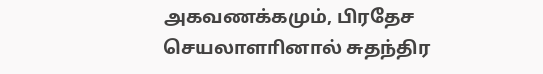அகவணக்கமும், பிரதேச செயலாளாினால் சுதந்திர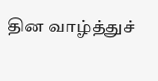தின வாழ்த்துச்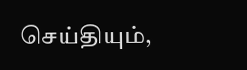செய்தியும்,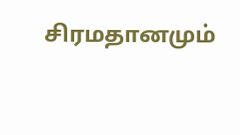சிரமதானமும்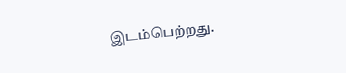இடம்பெற்றது.